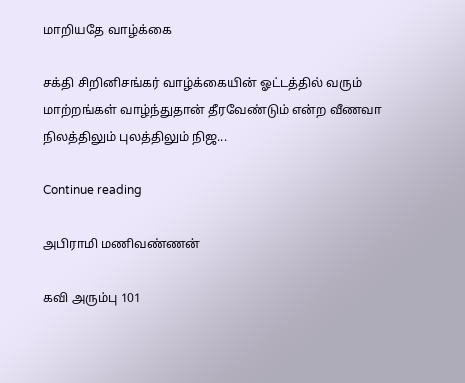மாறியதே வாழ்க்கை

சக்தி சிறினிசங்கர் வாழ்க்கையின் ஓட்டத்தில் வரும் மாற்றங்கள் வாழ்ந்துதான் தீரவேண்டும் என்ற வீணவா நிலத்திலும் புலத்திலும் நிஜ...

Continue reading

அபிராமி மணிவண்ணன்

கவி அரும்பு 101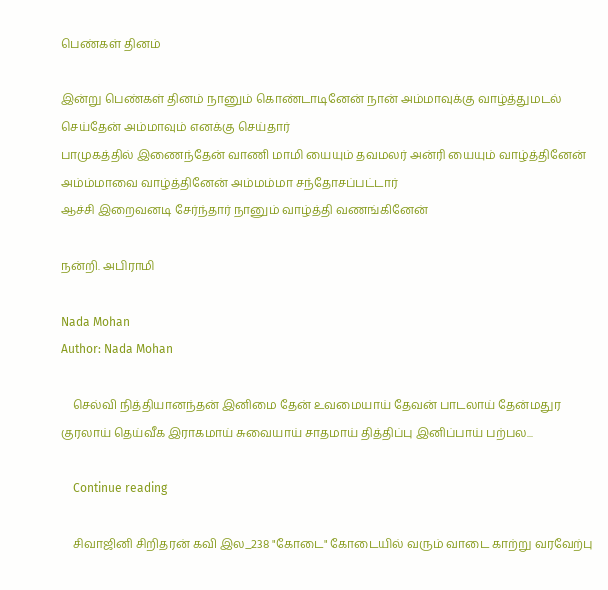பெண்கள் தினம்

இன்று பெண்கள் தினம் நானும் கொண்டாடினேன் நான் அம்மாவுக்கு வாழ்த்துமடல் செய்தேன் அம்மாவும் எனக்கு செய்தார்
பாமுகத்தில் இணைந்தேன் வாணி மாமி யையும் தவமலர் அன்ரி யையும் வாழ்த்தினேன்
அம்ம்மாவை வாழ்த்தினேன் அம்மம்மா சந்தோசப்பட்டார்
ஆச்சி இறைவனடி சேர்ந்தார் நானும் வாழ்த்தி வணங்கினேன்

நன்றி. அபிராமி

Nada Mohan
Author: Nada Mohan

    செல்வி நித்தியானந்தன் இனிமை தேன் உவமையாய் தேவன் பாடலாய் தேன்மதுர குரலாய் தெய்வீக இராகமாய் சுவையாய் சாதமாய் தித்திப்பு இனிப்பாய் பற்பல...

    Continue reading

    சிவாஜினி சிறிதரன் கவி இல_238 "கோடை" கோடையில் வரும் வாடை காற்று வரவேற்பு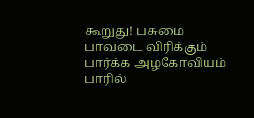கூறுது! பசுமை பாவடை விரிக்கும் பார்க்க அழகோவியம் பாரில்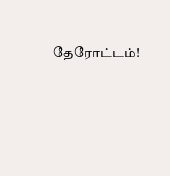தேரோட்டம்!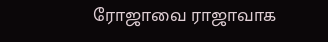ரோஜாவை ராஜாவாக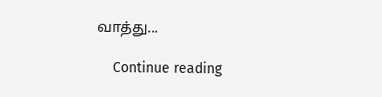வாத்து...

    Continue reading